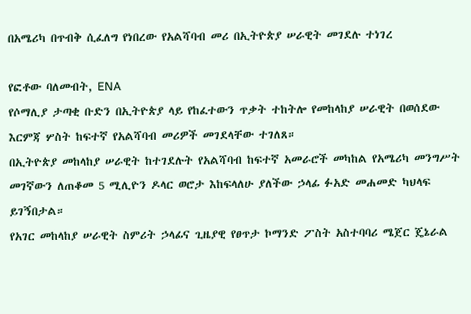በአሜሪካ በጥብቅ ሲፈለግ የነበረው የአልሻባብ መሪ በኢትዮጵያ ሠራዊት መገደሉ ተነገረ

የፎቶው ባለመብት, ENA
የሶማሊያ ታጣቂ ቡድን በኢትዮጵያ ላይ የከፈተውን ጥቃት ተከትሎ የመከላከያ ሠራዊት በወሰደው እርምጃ ሦስት ከፍተኛ የአልሻባብ መሪዎች መገደላቸው ተገለጸ።
በኢትዮጵያ መከላከያ ሠራዊት ከተገደሉት የአልሻባብ ከፍተኛ አመራሮች መካከል የአሜሪካ መንግሥት መገኛውን ለጠቆመ 5 ሚሊዮን ዶላር ወሮታ እከፍላለሁ ያለችው ኃላፊ ፉአድ መሐመድ ካህላፍ ይገኝበታል።
የአገር መከላከያ ሠራዊት ስምሪት ኃላፊና ጊዜያዊ የፀጥታ ኮማንድ ፖስት አስተባባሪ ሜጀር ጄኔራል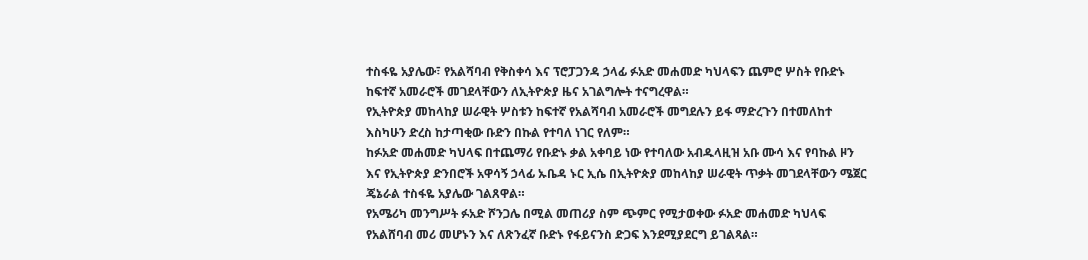ተስፋዬ አያሌው፣ የአልሻባብ የቅስቀሳ እና ፕሮፓጋንዳ ኃላፊ ፉአድ መሐመድ ካህላፍን ጨምሮ ሦስት የቡድኑ ከፍተኛ አመራሮች መገደላቸውን ለኢትዮጵያ ዜና አገልግሎት ተናግረዋል።
የኢትዮጵያ መከላከያ ሠራዊት ሦስቱን ከፍተኛ የአልሻባብ አመራሮች መግደሉን ይፋ ማድረጉን በተመለከተ እስካሁን ድረስ ከታጣቂው ቡድን በኩል የተባለ ነገር የለም።
ከፉአድ መሐመድ ካህላፍ በተጨማሪ የቡድኑ ቃል አቀባይ ነው የተባለው አብዱላዚዝ አቡ ሙሳ እና የባኩል ዞን እና የኢትዮጵያ ድንበሮች አዋሳኝ ኃላፊ ኡቤዳ ኑር ኢሴ በኢትዮጵያ መከላከያ ሠራዊት ጥቃት መገደላቸውን ሜጀር ጄኔራል ተስፋዬ አያሌው ገልጸዋል።
የአሜሪካ መንግሥት ፉአድ ሾንጋሌ በሚል መጠሪያ ስም ጭምር የሚታወቀው ፉአድ መሐመድ ካህላፍ የአልሸባብ መሪ መሆኑን እና ለጽንፈኛ ቡድኑ የፋይናንስ ድጋፍ እንደሚያደርግ ይገልጻል።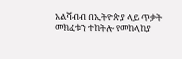አልሻብብ በኢትዮጵያ ላይ ጥቃት መክፈቱን ተከትሎ የመከላከያ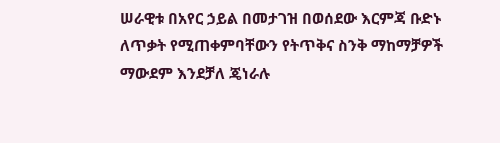ሠራዊቱ በአየር ኃይል በመታገዝ በወሰደው እርምጃ ቡድኑ ለጥቃት የሚጠቀምባቸውን የትጥቅና ስንቅ ማከማቻዎች ማውደም እንደቻለ ጄነራሉ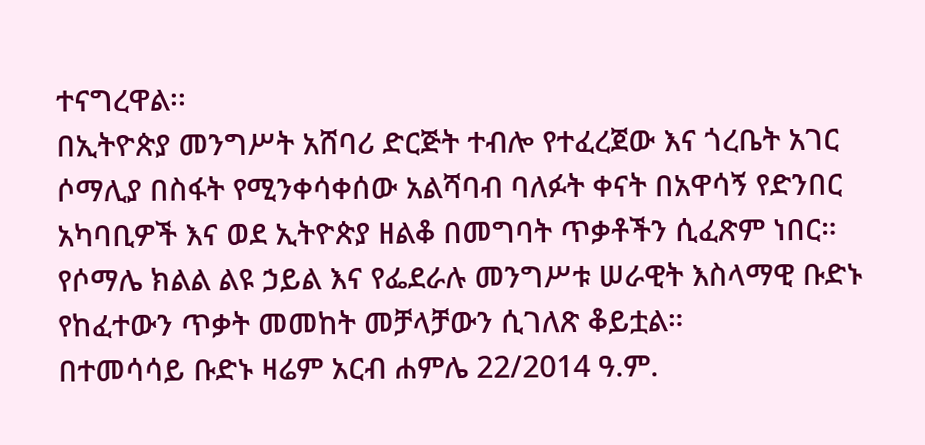ተናግረዋል፡፡
በኢትዮጵያ መንግሥት አሸባሪ ድርጅት ተብሎ የተፈረጀው እና ጎረቤት አገር ሶማሊያ በስፋት የሚንቀሳቀሰው አልሻባብ ባለፉት ቀናት በአዋሳኝ የድንበር አካባቢዎች እና ወደ ኢትዮጵያ ዘልቆ በመግባት ጥቃቶችን ሲፈጽም ነበር።
የሶማሌ ክልል ልዩ ኃይል እና የፌደራሉ መንግሥቱ ሠራዊት እስላማዊ ቡድኑ የከፈተውን ጥቃት መመከት መቻላቻውን ሲገለጽ ቆይቷል።
በተመሳሳይ ቡድኑ ዛሬም አርብ ሐምሌ 22/2014 ዓ.ም.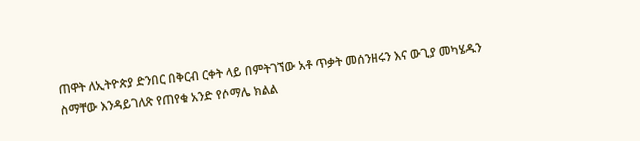ጠዋት ለኢትዮጵያ ድንበር በቅርብ ርቀት ላይ በምትገኘው አቶ ጥቃት መሰንዘሩን እና ውጊያ መካሄዱን ስማቸው እንዳይገለጽ የጠየቁ አንድ የሶማሌ ክልል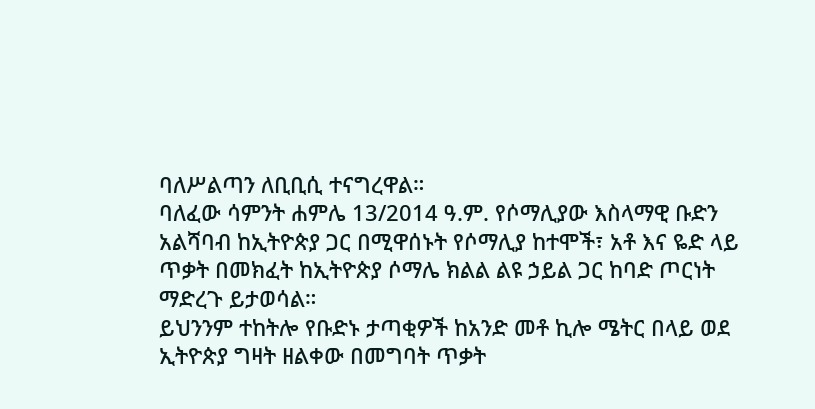ባለሥልጣን ለቢቢሲ ተናግረዋል።
ባለፈው ሳምንት ሐምሌ 13/2014 ዓ.ም. የሶማሊያው እስላማዊ ቡድን አልሻባብ ከኢትዮጵያ ጋር በሚዋሰኑት የሶማሊያ ከተሞች፣ አቶ እና ዬድ ላይ ጥቃት በመክፈት ከኢትዮጵያ ሶማሌ ክልል ልዩ ኃይል ጋር ከባድ ጦርነት ማድረጉ ይታወሳል።
ይህንንም ተከትሎ የቡድኑ ታጣቂዎች ከአንድ መቶ ኪሎ ሜትር በላይ ወደ ኢትዮጵያ ግዛት ዘልቀው በመግባት ጥቃት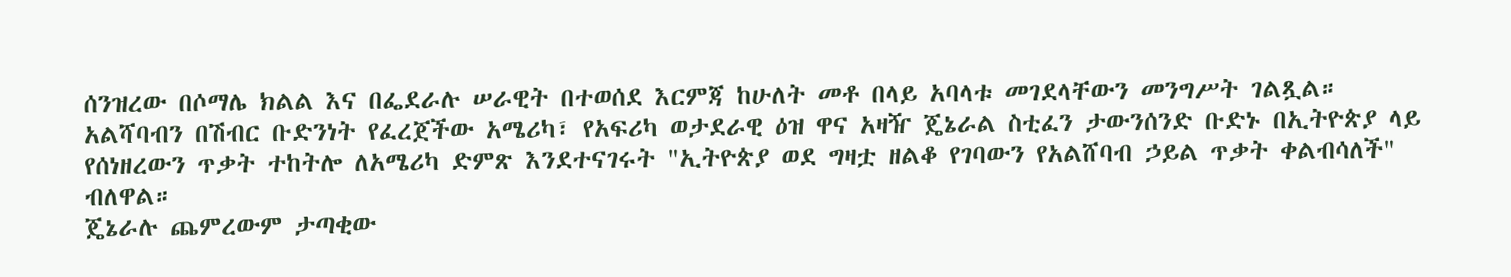ሰንዝረው በሶማሌ ክልል እና በፌደራሉ ሠራዊት በተወሰደ እርምጃ ከሁለት መቶ በላይ አባላቱ መገደላቸውን መንግሥት ገልጿል።
አልሻባብን በሽብር ቡድንነት የፈረጀችው አሜሪካ፣ የአፍሪካ ወታደራዊ ዕዝ ዋና አዛዥ ጄኔራል ስቲፈን ታውንሰንድ ቡድኑ በኢትዮጵያ ላይ የሰነዘረውን ጥቃት ተከትሎ ለአሜሪካ ድምጽ እንደተናገሩት "ኢትዮጵያ ወደ ግዛቷ ዘልቆ የገባውን የአልሸባብ ኃይል ጥቃት ቀልብሳለች" ብለዋል።
ጄኔራሉ ጨምረውም ታጣቂው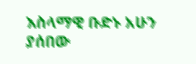እስላማዊ ቡድኑ አሁን ያሰበው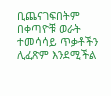ቢጨናገፍበትም በቀጣዮቹ ወራት ተመሳሳይ ጥቃቶችን ሊፈጽም እንደሚችል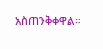አስጠንቅቀዋል።